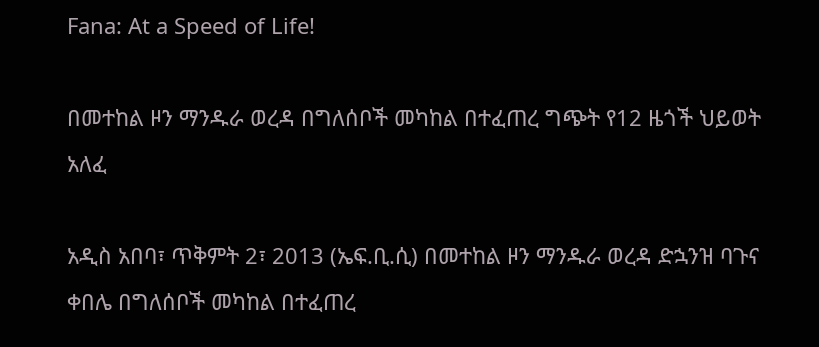Fana: At a Speed of Life!

በመተከል ዞን ማንዱራ ወረዳ በግለሰቦች መካከል በተፈጠረ ግጭት የ12 ዜጎች ህይወት አለፈ

አዲስ አበባ፣ ጥቅምት 2፣ 2013 (ኤፍ.ቢ.ሲ) በመተከል ዞን ማንዱራ ወረዳ ድኋንዝ ባጉና ቀበሌ በግለሰቦች መካከል በተፈጠረ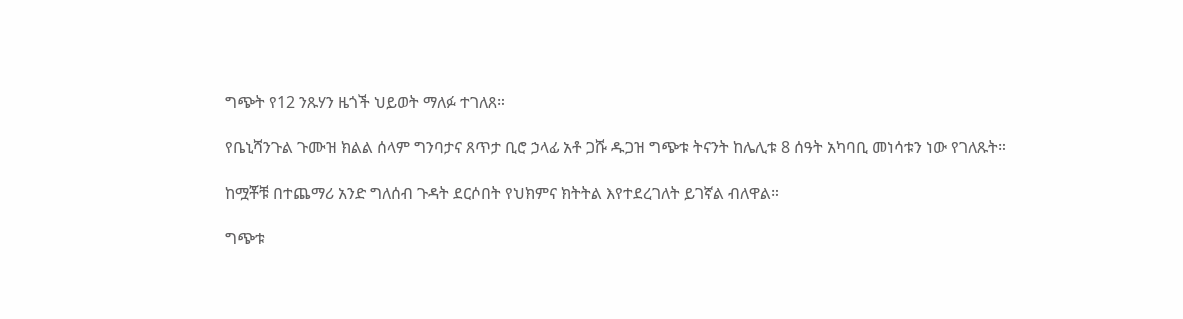ግጭት የ12 ንጹሃን ዜጎች ህይወት ማለፉ ተገለጸ።

የቤኒሻንጉል ጉሙዝ ክልል ሰላም ግንባታና ጸጥታ ቢሮ ኃላፊ አቶ ጋሹ ዱጋዝ ግጭቱ ትናንት ከሌሊቱ 8 ሰዓት አካባቢ መነሳቱን ነው የገለጹት።

ከሟቾቹ በተጨማሪ አንድ ግለሰብ ጉዳት ደርሶበት የህክምና ክትትል እየተደረገለት ይገኛል ብለዋል።

ግጭቱ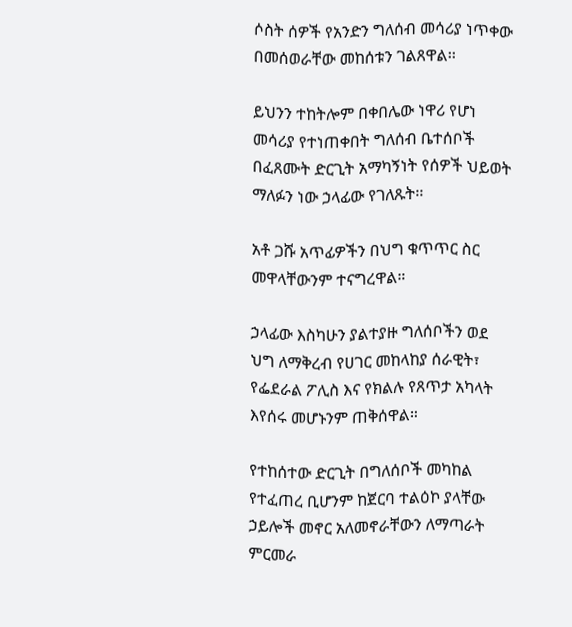ሶስት ሰዎች የአንድን ግለሰብ መሳሪያ ነጥቀው በመሰወራቸው መከሰቱን ገልጸዋል፡፡

ይህንን ተከትሎም በቀበሌው ነዋሪ የሆነ መሳሪያ የተነጠቀበት ግለሰብ ቤተሰቦች በፈጸሙት ድርጊት አማካኝነት የሰዎች ህይወት ማለፉን ነው ኃላፊው የገለጹት፡፡

አቶ ጋሹ አጥፊዎችን በህግ ቁጥጥር ስር መዋላቸውንም ተናግረዋል።

ኃላፊው እስካሁን ያልተያዙ ግለሰቦችን ወደ ህግ ለማቅረብ የሀገር መከላከያ ሰራዊት፣ የፌደራል ፖሊስ እና የክልሉ የጸጥታ አካላት እየሰሩ መሆኑንም ጠቅሰዋል።

የተከሰተው ድርጊት በግለሰቦች መካከል የተፈጠረ ቢሆንም ከጀርባ ተልዕኮ ያላቸው ኃይሎች መኖር አለመኖራቸውን ለማጣራት ምርመራ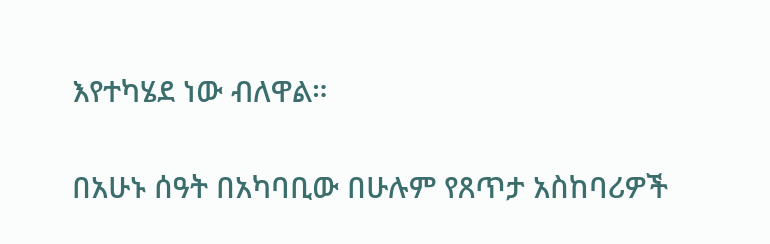እየተካሄደ ነው ብለዋል።

በአሁኑ ሰዓት በአካባቢው በሁሉም የጸጥታ አስከባሪዎች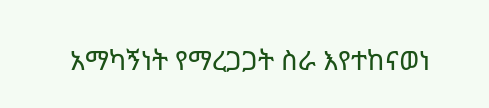አማካኝነት የማረጋጋት ስራ እየተከናወነ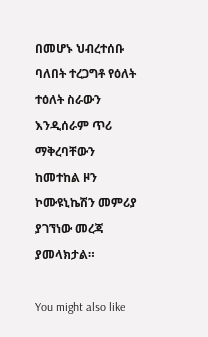በመሆኑ ህብረተሰቡ ባለበት ተረጋግቶ የዕለት ተዕለት ስራውን እንዲሰራም ጥሪ ማቅረባቸውን ከመተከል ዞን ኮሙዩኒኬሽን መምሪያ ያገኘነው መረጃ ያመላክታል።

You might also like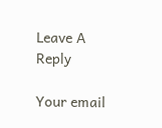Leave A Reply

Your email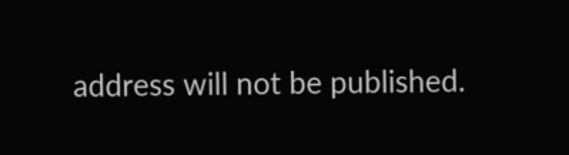address will not be published.